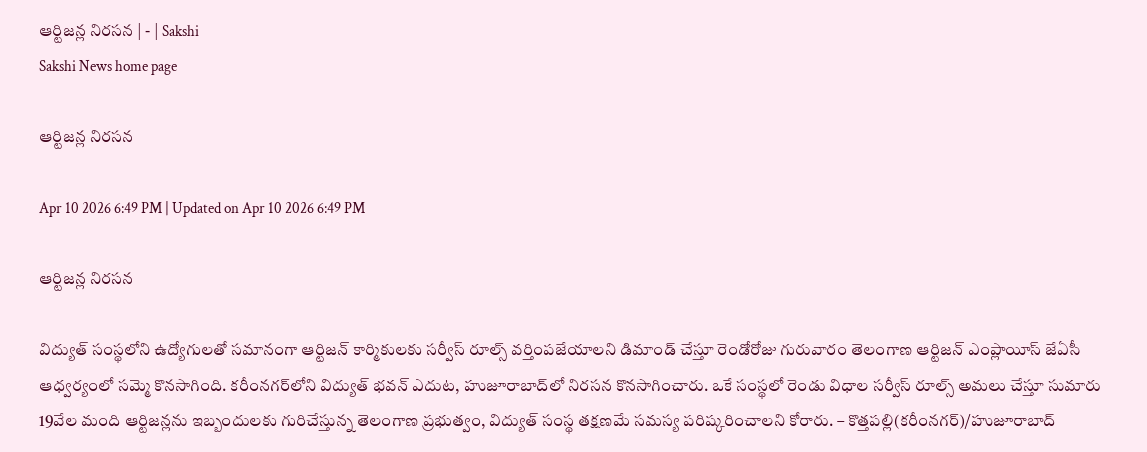ఆర్టిజన్ల నిరసన | - | Sakshi
Sakshi News home page

ఆర్టిజన్ల నిరసన

Apr 10 2026 6:49 PM | Updated on Apr 10 2026 6:49 PM

ఆర్టిజన్ల నిరసన

విద్యుత్‌ సంస్థలోని ఉద్యోగులతో సమానంగా ఆర్టిజన్‌ కార్మికులకు సర్వీస్‌ రూల్స్‌ వర్తింపజేయాలని డిమాండ్‌ చేస్తూ రెండోరోజు గురువారం తెలంగాణ ఆర్టిజన్‌ ఎంప్లాయీస్‌ జేఏసీ ఆధ్వర్యంలో సమ్మె కొనసాగింది. కరీంనగర్‌లోని విద్యుత్‌ భవన్‌ ఎదుట, హుజూరాబాద్‌లో నిరసన కొనసాగించారు. ఒకే సంస్థలో రెండు విధాల సర్వీస్‌ రూల్స్‌ అమలు చేస్తూ సుమారు 19వేల మంది ఆర్టిజన్లను ఇబ్బందులకు గురిచేస్తున్న తెలంగాణ ప్రభుత్వం, విద్యుత్‌ సంస్థ తక్షణమే సమస్య పరిష్కరించాలని కోరారు. – కొత్తపల్లి(కరీంనగర్‌)/హుజూరాబాద్‌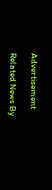Advertisement

Related News By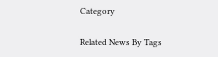Category

Related News By Tags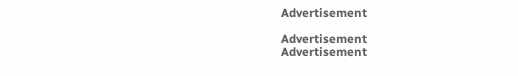Advertisement

Advertisement
Advertisement